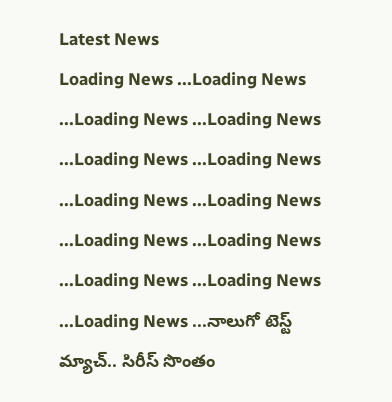Latest News
Loading News ...Loading News ...Loading News ...Loading News ...Loading News ...Loading News ...Loading News ...Loading News ...Loading News ...Loading News ...Loading News ...Loading News ...Loading News ...నాలుగో టెస్ట్ మ్యాచ్.. సిరీస్ సొంతం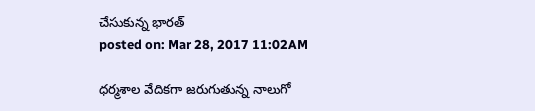చేసుకున్న భారత్
posted on: Mar 28, 2017 11:02AM

ధర్మశాల వేదికగా జరుగుతున్న నాలుగో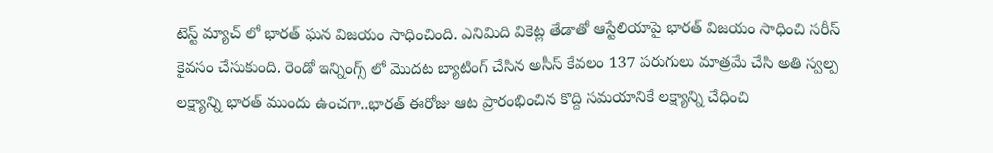టెస్ట్ మ్యాచ్ లో భారత్ ఘన విజయం సాధించింది. ఎనిమిది వికెట్ల తేడాతో ఆస్టేలియాపై భారత్ విజయం సాధించి సరీస్ కైవసం చేసుకుంది. రెండో ఇన్నింగ్స్ లో మొదట బ్యాటింగ్ చేసిన అసీస్ కేవలం 137 పరుగులు మాత్రమే చేసి అతి స్వల్ప లక్ష్యాన్ని భారత్ ముందు ఉంచగా..భారత్ ఈరోజు ఆట ప్రారంభించిన కొద్ది సమయానికే లక్ష్యాన్ని చేధించి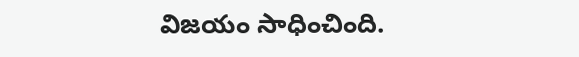విజయం సాధించింది.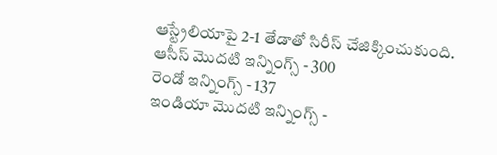ఆస్ట్రేలియాపై 2-1 తేడాతో సిరీస్ చేజిక్కించుకుంది.
ఆసీస్ మొదటి ఇన్నింగ్స్ - 300
రెండో ఇన్నింగ్స్ - 137
ఇండియా మొదటి ఇన్నింగ్స్ -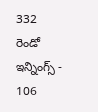332
రెండో ఇన్నింగ్స్ - 106